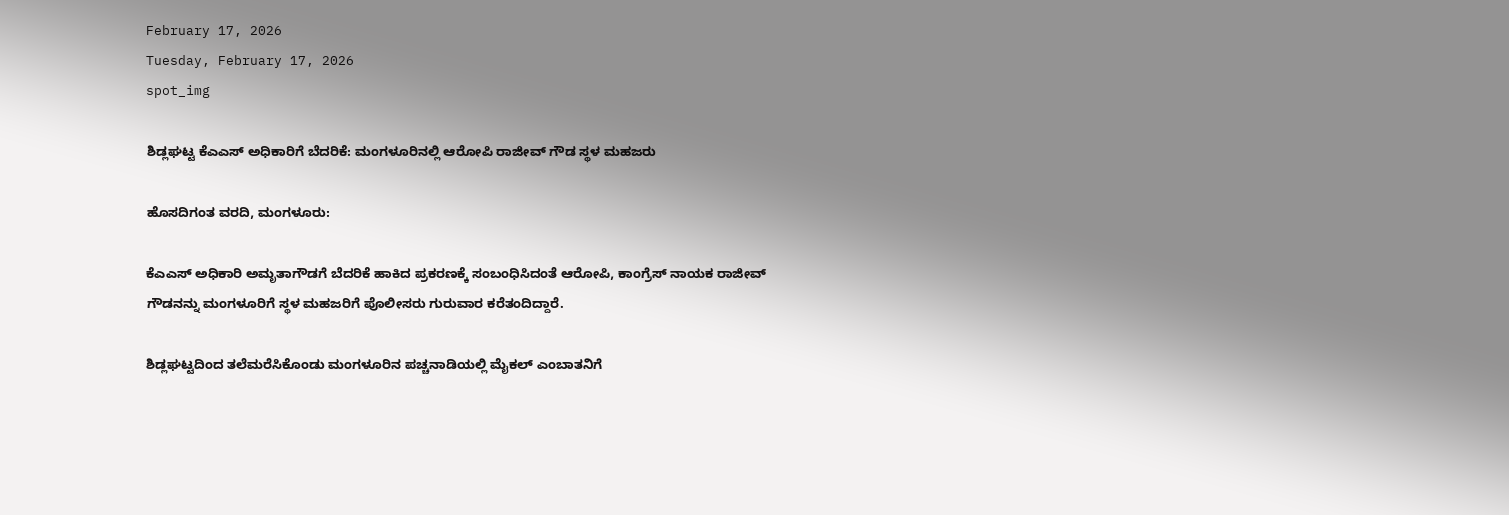February 17, 2026
Tuesday, February 17, 2026
spot_img

ಶಿಡ್ಲಘಟ್ಟ ಕೆಎಎಸ್ ಅಧಿಕಾರಿಗೆ ಬೆದರಿಕೆ: ಮಂಗಳೂರಿನಲ್ಲಿ ಆರೋಪಿ ರಾಜೀವ್‌ ಗೌಡ ಸ್ಥಳ ಮಹಜರು

ಹೊಸದಿಗಂತ ವರದಿ, ಮಂಗಳೂರು:

ಕೆಎಎಸ್ ಅಧಿಕಾರಿ ಅಮೃತಾಗೌಡಗೆ ಬೆದರಿಕೆ ಹಾಕಿದ ಪ್ರಕರಣಕ್ಕೆ ಸಂಬಂಧಿಸಿದಂತೆ ಆರೋಪಿ, ಕಾಂಗ್ರೆಸ್ ನಾಯಕ ರಾಜೀವ್ ಗೌಡನನ್ನು ಮಂಗಳೂರಿಗೆ ಸ್ಥಳ ಮಹಜರಿಗೆ ಪೊಲೀಸರು ಗುರುವಾರ ಕರೆತಂದಿದ್ದಾರೆ.

ಶಿಡ್ಲಘಟ್ಟದಿಂದ ತಲೆಮರೆಸಿಕೊಂಡು ಮಂಗಳೂರಿನ ಪಚ್ಚನಾಡಿಯಲ್ಲಿ ಮೈಕಲ್ ಎಂಬಾತನಿಗೆ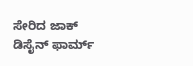ಸೇರಿದ ಜಾಕ್ ಡಿಸೈನ್ ಫಾರ್ಮ್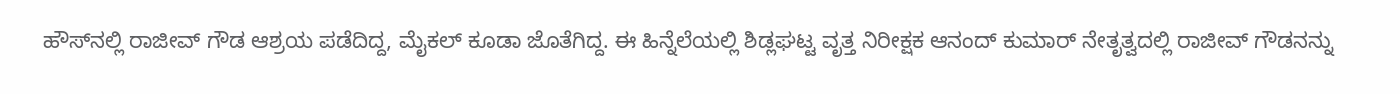ಹೌಸ್‌ನಲ್ಲಿ ರಾಜೀವ್ ಗೌಡ ಆಶ್ರಯ ಪಡೆದಿದ್ದ, ಮೈಕಲ್ ಕೂಡಾ ಜೊತೆಗಿದ್ದ. ಈ ಹಿನ್ನೆಲೆಯಲ್ಲಿ ಶಿಡ್ಲಘಟ್ಟ ವೃತ್ತ ನಿರೀಕ್ಷಕ ಆನಂದ್ ಕುಮಾರ್ ನೇತೃತ್ವದಲ್ಲಿ ರಾಜೀವ್ ಗೌಡನನ್ನು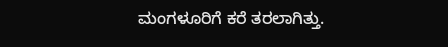ಮಂಗಳೂರಿಗೆ ಕರೆ ತರಲಾಗಿತ್ತು.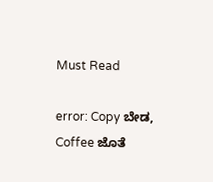Must Read

error: Copy ಬೇಡ, Coffee ಜೊತೆ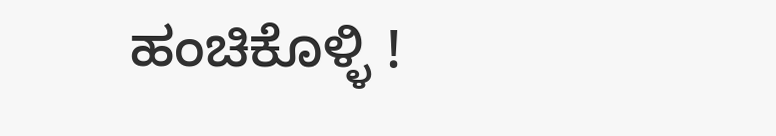ಹಂಚಿಕೊಳ್ಳಿ !